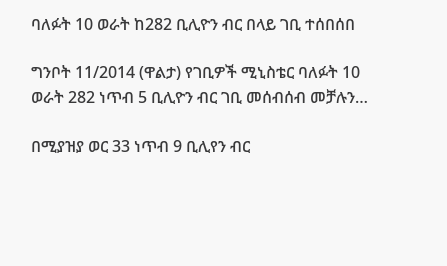ባለፉት 10 ወራት ከ282 ቢሊዮን ብር በላይ ገቢ ተሰበሰበ

ግንቦት 11/2014 (ዋልታ) የገቢዎች ሚኒስቴር ባለፉት 10 ወራት 282 ነጥብ 5 ቢሊዮን ብር ገቢ መሰብሰብ መቻሉን…

በሚያዝያ ወር 33 ነጥብ 9 ቢሊየን ብር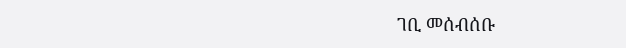ገቢ መሰብሰቡ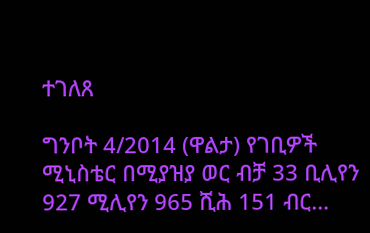ተገለጸ

ግንቦት 4/2014 (ዋልታ) የገቢዎች ሚኒስቴር በሚያዝያ ወር ብቻ 33 ቢሊየን 927 ሚሊየን 965 ሺሕ 151 ብር…